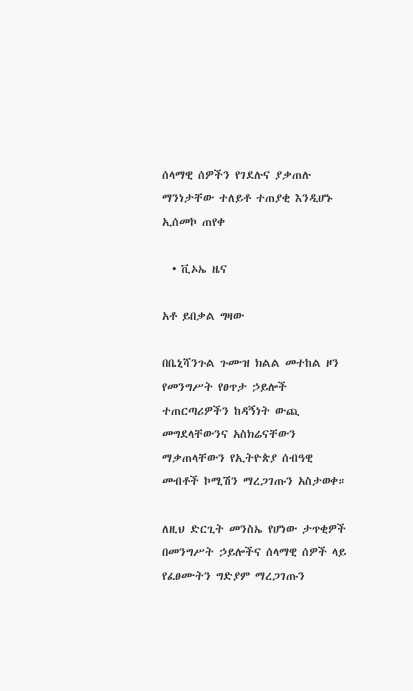ሰላማዊ ሰዎችን የገደሉና ያቃጠሉ ማንነታቸው ተለይቶ ተጠያቂ እንዲሆኑ ኢሰመኮ ጠየቀ

  • ቪኦኤ ዜና

አቶ ይበቃል ግዛው

በቤኒሻንጉል ጉሙዝ ክልል መተከል ዞን የመንግሥት የፀጥታ ኃይሎች ተጠርጣሪዎችን ከዳኝነት ውጪ መግደላቸውንና አስክሬናቸውን ማቃጠላቸውን የኢትዮጵያ ሰብዓዊ መብቶች ኮሚሽን ማረጋገጡን አስታወቀ።

ለዚህ ድርጊት መንስኤ የሆነው ታጥቂዎች በመንግሥት ኃይሎችና ሰላማዊ ሰዎች ላይ የፈፀሙትን ግድያም ማረጋገጡን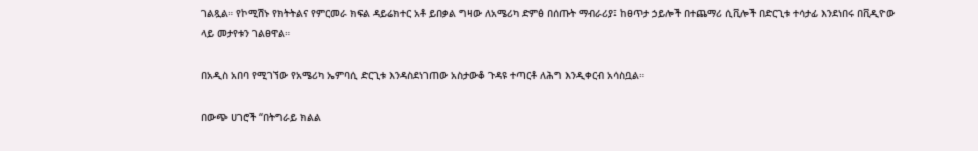ገልጿል። የኮሚሽኑ የክትትልና የምርመራ ክፍል ዳይሬክተር አቶ ይበቃል ግዛው ለአሜሪካ ድምፅ በሰጡት ማብራሪያ፤ ከፀጥታ ኃይሎች በተጨማሪ ሲቪሎች በድርጊቱ ተሳታፊ እንደነበሩ በቪዲዮው ላይ መታየቱን ገልፀዋል።

በአዲስ አበባ የሚገኘው የአሜሪካ ኤምባሲ ድርጊቱ እንዳስደነገጠው አስታውቆ ጉዳዩ ተጣርቶ ለሕግ እንዲቀርብ አሳስቧል።

በውጭ ሀገሮች “በትግራይ ክልል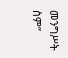መንግሥት ስም”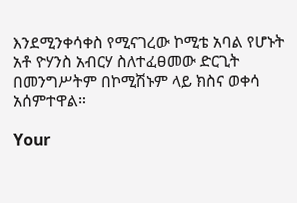እንደሚንቀሳቀስ የሚናገረው ኮሚቴ አባል የሆኑት አቶ ዮሃንስ አብርሃ ስለተፈፀመው ድርጊት በመንግሥትም በኮሚሽኑም ላይ ክስና ወቀሳ አሰምተዋል።

Your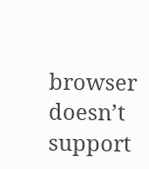browser doesn’t support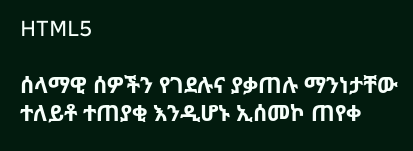HTML5

ሰላማዊ ሰዎችን የገደሉና ያቃጠሉ ማንነታቸው ተለይቶ ተጠያቂ እንዲሆኑ ኢሰመኮ ጠየቀ